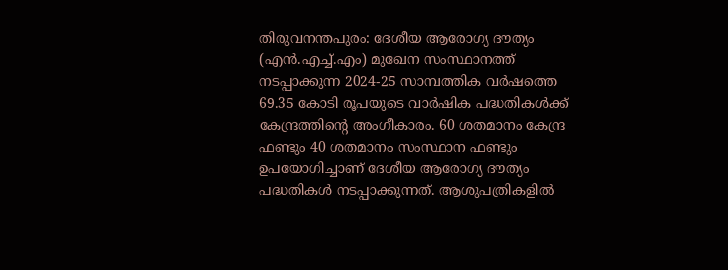തിരുവനന്തപുരം: ദേശീയ ആരോഗ്യ ദൗത്യം (എൻ.എച്ച്.എം) മുഖേന സംസ്ഥാനത്ത് നടപ്പാക്കുന്ന 2024-25 സാമ്പത്തിക വർഷത്തെ 69.35 കോടി രൂപയുടെ വാര്‍ഷിക പദ്ധതികൾക്ക് കേന്ദ്രത്തിന്‍റെ അംഗീകാരം. 60 ശതമാനം കേന്ദ്ര ഫണ്ടും 40 ശതമാനം സംസ്ഥാന ഫണ്ടും ഉപയോഗിച്ചാണ് ദേശീയ ആരോഗ്യ ദൗത്യം പദ്ധതികള്‍ നടപ്പാക്കുന്നത്. ആശുപത്രികളില്‍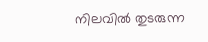നിലവിൽ തുടരുന്ന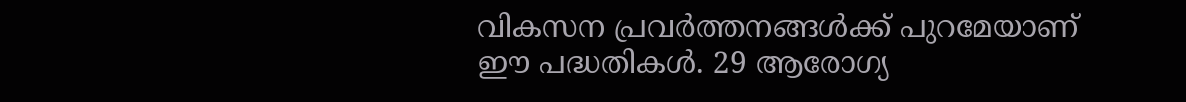വികസന പ്രവര്‍ത്തനങ്ങള്‍ക്ക് പുറമേയാണ് ഈ പദ്ധതികള്‍. 29 ആരോഗ്യ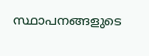സ്ഥാപനങ്ങളുടെ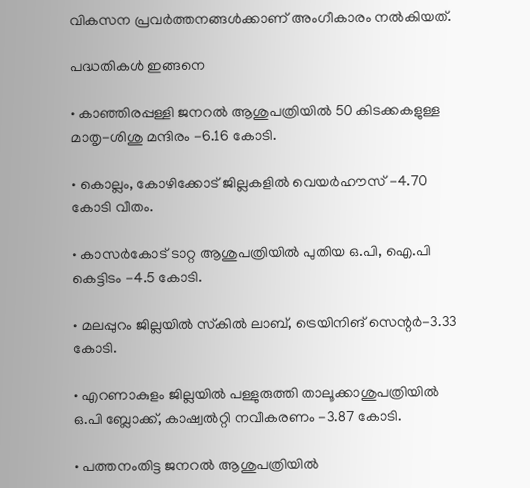വികസന പ്രവര്‍ത്തനങ്ങള്‍ക്കാണ് അംഗീകാരം നല്‍കിയത്.

പദ്ധതികൾ ഇങ്ങനെ

• കാഞ്ഞിരപ്പള്ളി ജനറല്‍ ആശുപത്രിയില്‍ 50 കിടക്കകളുള്ള മാതൃ-ശിശു മന്ദിരം -6.16 കോടി.

• കൊല്ലം, കോഴിക്കോട് ജില്ലകളില്‍ വെയര്‍ഹൗസ് -4.70 കോടി വീതം.

• കാസർകോട് ടാറ്റ ആശുപത്രിയില്‍ പുതിയ ഒ.പി, ഐ.പി കെട്ടിടം -4.5 കോടി.

• മലപ്പുറം ജില്ലയില്‍ സ്‌കില്‍ ലാബ്, ട്രെയിനിങ് സെന്റര്‍-3.33 കോടി.

• എറണാകുളം ജില്ലയില്‍ പള്ളുരുത്തി താലൂക്കാശുപത്രിയില്‍ ഒ.പി ബ്ലോക്ക്, കാഷ്വൽറ്റി നവീകരണം -3.87 കോടി.

• പത്തനംതിട്ട ജനറല്‍ ആശുപത്രിയില്‍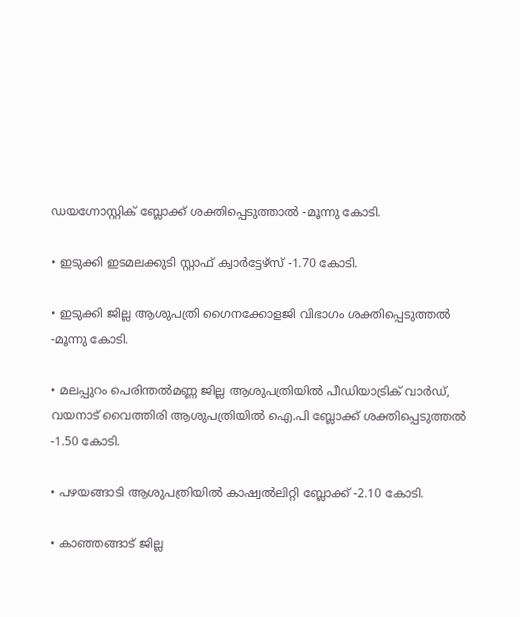ഡയഗ്നോസ്റ്റിക് ബ്ലോക്ക് ശക്തിപ്പെടുത്താൽ -മൂന്നു കോടി.

• ഇടുക്കി ഇടമലക്കുടി സ്റ്റാഫ് ക്വാര്‍ട്ടേഴ്‌സ് -1.70 കോടി.

• ഇടുക്കി ജില്ല ആശുപത്രി ഗൈനക്കോളജി വിഭാഗം ശക്തിപ്പെടുത്തൽ -മൂന്നു കോടി.

• മലപ്പുറം പെരിന്തല്‍മണ്ണ ജില്ല ആശുപത്രിയില്‍ പീഡിയാട്രിക് വാര്‍ഡ്, വയനാട് വൈത്തിരി ആശുപത്രിയില്‍ ഐ.പി ബ്ലോക്ക് ശക്തിപ്പെടുത്തൽ -1.50 കോടി.

• പഴയങ്ങാടി ആശുപത്രിയില്‍ കാഷ്വൽലിറ്റി ബ്ലോക്ക് -2.10 കോടി.

• കാഞ്ഞങ്ങാട് ജില്ല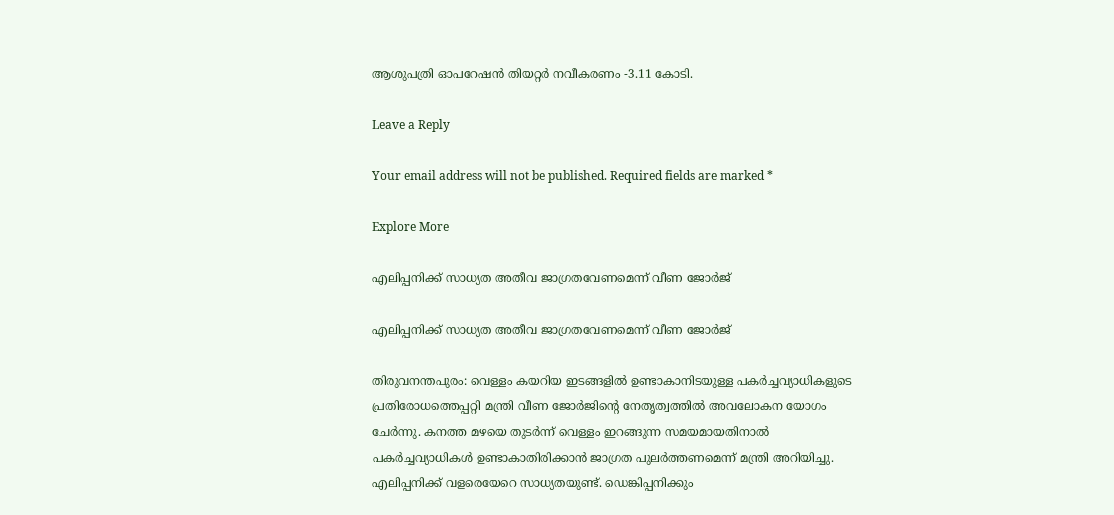ആശുപത്രി ഓപറേഷന്‍ തിയറ്റര്‍ നവീകരണം -3.11 കോടി.

Leave a Reply

Your email address will not be published. Required fields are marked *

Explore More

എലിപ്പനിക്ക് സാധ്യത അതീവ ജാഗ്രതവേണമെന്ന് വീണ ജോര്‍ജ്

എലിപ്പനിക്ക് സാധ്യത അതീവ ജാഗ്രതവേണമെന്ന് വീണ ജോര്‍ജ്

തിരുവനന്തപുരം: വെള്ളം കയറിയ ഇടങ്ങളില്‍ ഉണ്ടാകാനിടയുള്ള പകര്‍ച്ചവ്യാധികളുടെ പ്രതിരോധത്തെപ്പറ്റി മന്ത്രി വീണ ജോര്‍ജിന്റെ നേതൃത്വത്തില്‍ അവലോകന യോഗം ചേര്‍ന്നു. കനത്ത മഴയെ തുടര്‍ന്ന് വെള്ളം ഇറങ്ങുന്ന സമയമായതിനാല്‍ പകര്‍ച്ചവ്യാധികള്‍ ഉണ്ടാകാതിരിക്കാന്‍ ജാഗ്രത പുലര്‍ത്തണമെന്ന് മന്ത്രി അറിയിച്ചു. എലിപ്പനിക്ക് വളരെയേറെ സാധ്യതയുണ്ട്. ഡെങ്കിപ്പനിക്കും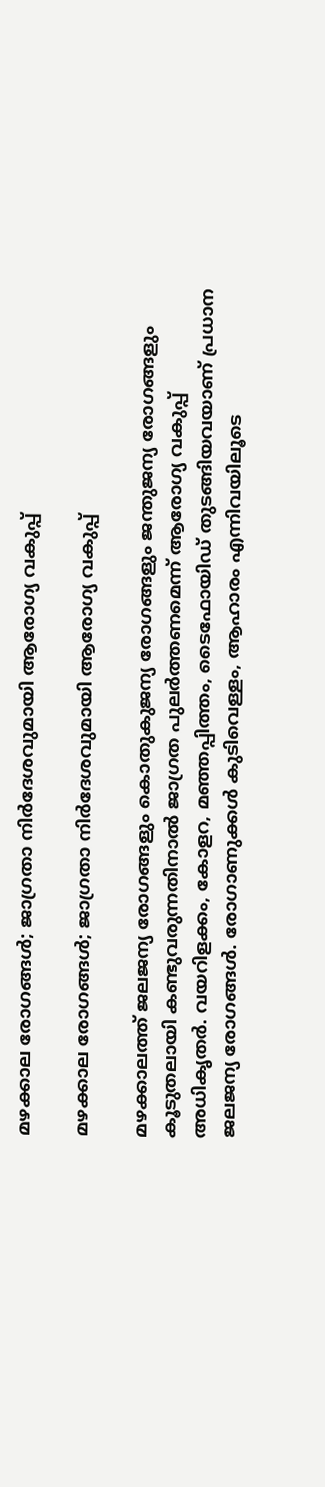മഴക്കാല രോഗങ്ങൾ; ജാഗ്രതാ നിർദേശവുമായി ആരോഗ്യ വകുപ്പ്

മഴക്കാല രോഗങ്ങൾ; ജാഗ്രതാ നിർദേശവുമായി ആരോഗ്യ വകുപ്പ്

മഴക്കാലത്ത് ജലജന്യ രോഗങ്ങളും കൊതുകുജന്യ രോഗങ്ങളും ജന്തുജന്യ രോഗങ്ങളും കൂടുതലായി കണ്ടുവരുന്നതിനാല്‍ ജാഗ്രത പുലര്‍ത്തണമെന്ന് ആരോഗ്യ വകുപ്പ് അധികൃതര്‍. വയറിളക്കം, കോളറ, മഞ്ഞപ്പിത്തം, ടൈഫോയിഡ് തുടങ്ങിയവയാണ് പ്രധാന ജലജന്യ രോഗങ്ങള്‍. രോഗാണുക്കള്‍ കുടിവെള്ളം, ആഹാരം എന്നിവയിലൂടെ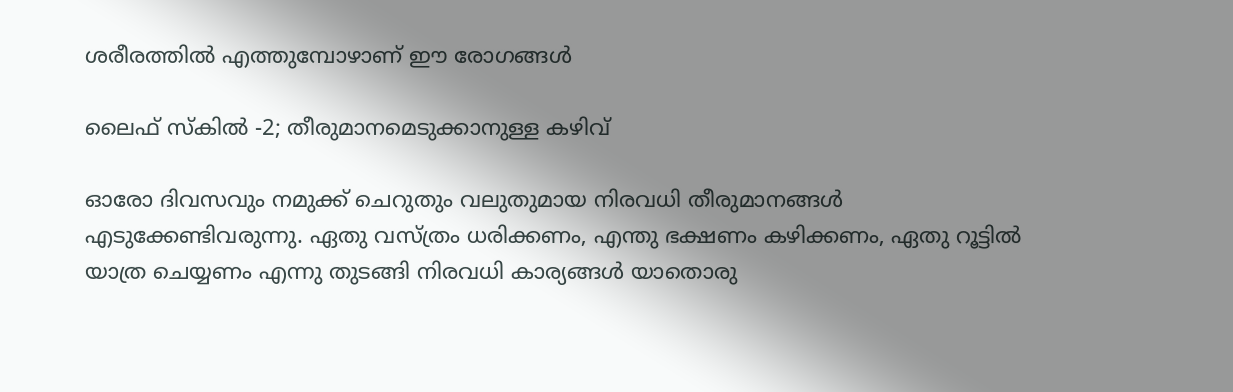ശരീരത്തില്‍ എത്തുമ്പോഴാണ് ഈ രോഗങ്ങള്‍

ലൈഫ് സ്‌കില്‍ -2; തീരുമാനമെടുക്കാനുള്ള കഴിവ്

ഓരോ ദിവസവും നമുക്ക് ചെറുതും വലുതുമായ നിരവധി തീരുമാനങ്ങള്‍ എടുക്കേണ്ടിവരുന്നു. ഏതു വസ്ത്രം ധരിക്കണം, എന്തു ഭക്ഷണം കഴിക്കണം, ഏതു റൂട്ടില്‍ യാത്ര ചെയ്യണം എന്നു തുടങ്ങി നിരവധി കാര്യങ്ങള്‍ യാതൊരു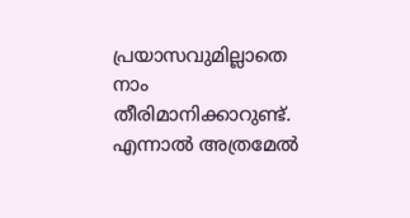പ്രയാസവുമില്ലാതെ നാം തീരിമാനിക്കാറുണ്ട്. എന്നാല്‍ അത്രമേല്‍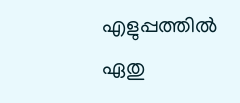എളുപ്പത്തില്‍ ഏതു